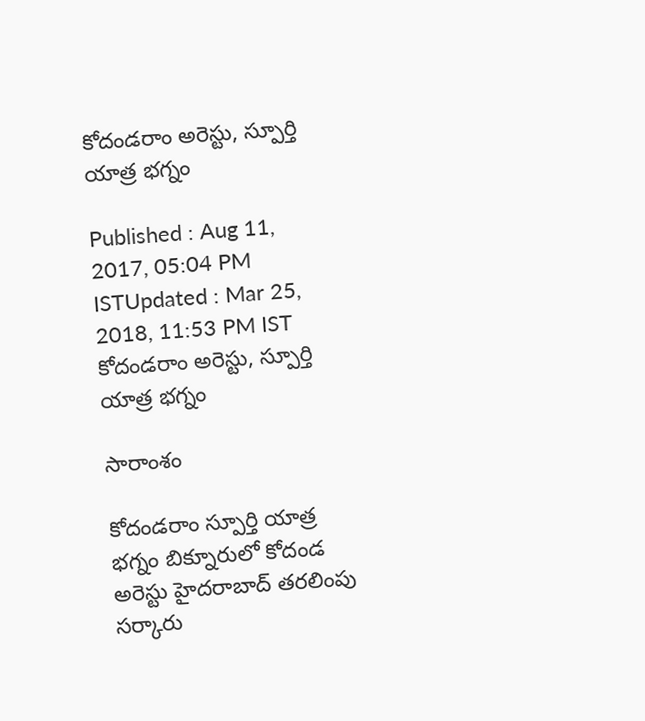కోదండరాం అరెస్టు, స్పూర్తి యాత్ర భగ్నం

Published : Aug 11, 2017, 05:04 PM ISTUpdated : Mar 25, 2018, 11:53 PM IST
కోదండరాం అరెస్టు, స్పూర్తి యాత్ర భగ్నం

సారాంశం

కోదండరాం స్పూర్తి యాత్ర భగ్నం బిక్నూరులో కోదండ అరెస్టు హైదరాబాద్ తరలింపు సర్కారు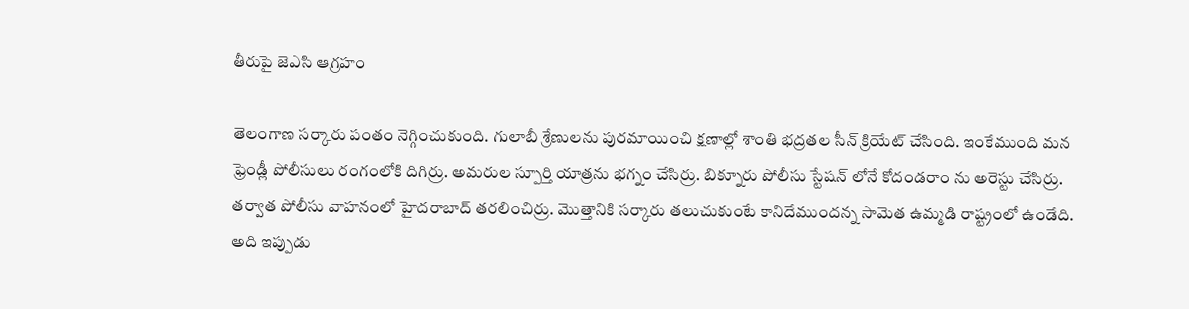తీరుపై జెఎసి ఆగ్రహం

తెలంగాణ సర్కారు పంతం నెగ్గించుకుంది. గులాబీ శ్రేణులను పురమాయించి క్షణాల్లో శాంతి భద్రతల సీన్ క్రియేట్ చేసింది. ఇంకేముంది మన ఫ్రెండ్లీ పోలీసులు రంగంలోకి దిగిర్రు. అమరుల స్పూర్తి యాత్రను భగ్నం చేసిర్రు. బిక్నూరు పోలీసు స్టేషన్ లోనే కోదండరాం ను అరెస్టు చేసిర్రు. తర్వాత పోలీసు వాహనంలో హైదరాబాద్ తరలించిర్రు. మొత్తానికి సర్కారు తలుచుకుంటే కానిదేముందన్న సామెత ఉమ్మడి రాష్ట్రంలో ఉండేది. అది ఇప్పుడు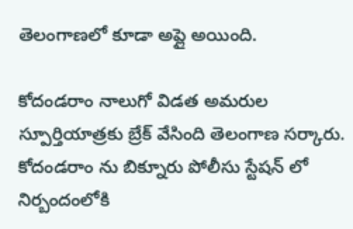తెలంగాణలో కూడా అప్లై అయింది.

కోదండరాం నాలుగో విడత అమరుల స్పూర్తియాత్రకు బ్రేక్ వేసింది తెలంగాణ సర్కారు. కోదండరాం ను బిక్నూరు పోలీసు స్టేషన్ లో నిర్బందంలోకి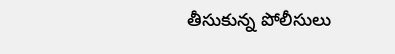తీసుకున్న పోలీసులు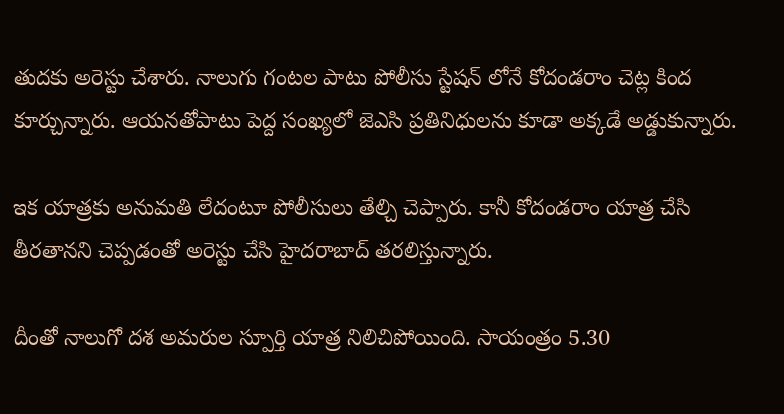తుదకు అరెస్టు చేశారు. నాలుగు గంటల పాటు పోలీసు స్టేషన్ లోనే కోదండరాం చెట్ల కింద కూర్చున్నారు. ఆయనతోపాటు పెద్ద సంఖ్యలో జెఎసి ప్రతినిధులను కూడా అక్కడే అడ్డుకున్నారు.

ఇక యాత్రకు అనుమతి లేదంటూ పోలీసులు తేల్చి చెప్పారు. కానీ కోదండరాం యాత్ర చేసి తీరతానని చెప్పడంతో అరెస్టు చేసి హైదరాబాద్ తరలిస్తున్నారు.

దీంతో నాలుగో దశ అమరుల స్పూర్తి యాత్ర నిలిచిపోయింది. సాయంత్రం 5.30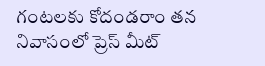గంటలకు కోదండరాం తన నివాసంలో ప్రెస్ మీట్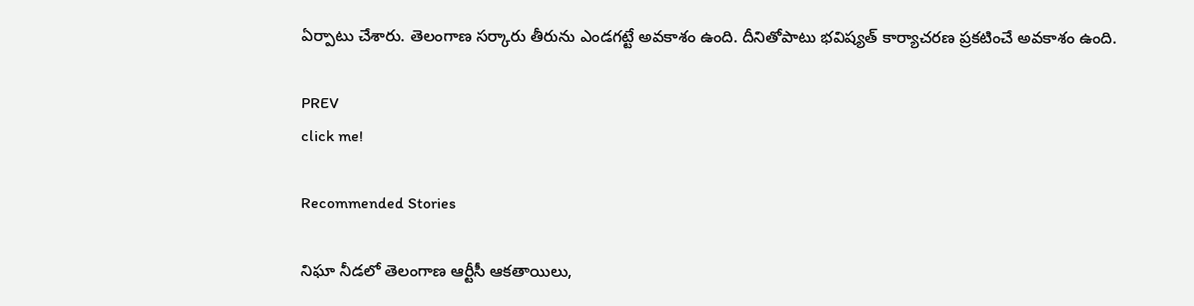ఏర్పాటు చేశారు. తెలంగాణ సర్కారు తీరును ఎండగట్టే అవకాశం ఉంది. దీనితోపాటు భవిష్యత్ కార్యాచరణ ప్రకటించే అవకాశం ఉంది.

PREV
click me!

Recommended Stories

నిఘా నీడలో తెలంగాణ ఆర్టీసీ ఆకతాయిలు,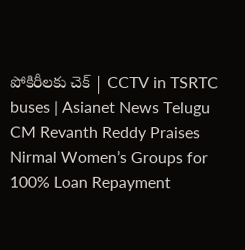పోకిరీలకు చెక్ | CCTV in TSRTC buses | Asianet News Telugu
CM Revanth Reddy Praises Nirmal Women’s Groups for 100% Loan Repayment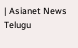| Asianet News Telugu